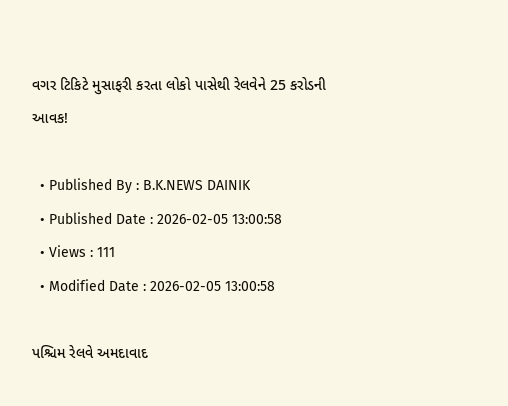વગર ટિકિટે મુસાફરી કરતા લોકો પાસેથી રેલવેને 25 કરોડની આવક!

  • Published By : B.K.NEWS DAINIK
  • Published Date : 2026-02-05 13:00:58
  • Views : 111
  • Modified Date : 2026-02-05 13:00:58

પશ્ચિમ રેલવે અમદાવાદ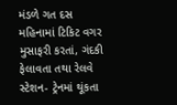મંડળે ગત દસ મહિનામાં ટિકિટ વગર મુસાફરી કરતાં, ગંદકી ફેલાવતા તથા રેલવે સ્ટેશન- ટ્રેનમાં થૂંકતા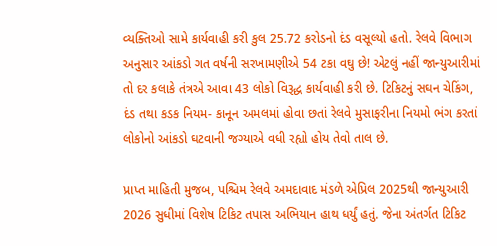વ્યક્તિઓ સામે કાર્યવાહી કરી કુલ 25.72 કરોડનો દંડ વસૂલ્યો હતો. રેલવે વિભાગ અનુસાર આંકડો ગત વર્ષની સરખામણીએ 54 ટકા વઘુ છે! એટલું નહીં જાન્યુઆરીમાં તો દર કલાકે તંત્રએ આવા 43 લોકો વિરૂદ્ધ કાર્યવાહી કરી છે. ટિકિટનું સઘન ચેકિંગ, દંડ તથા કડક નિયમ- કાનૂન અમલમાં હોવા છતાં રેલવે મુસાફરીના નિયમો ભંગ કરતાં લોકોનો આંકડો ઘટવાની જગ્યાએ વધી રહ્યો હોય તેવો તાલ છે.

પ્રાપ્ત માહિતી મુજબ, પશ્ચિમ રેલવે અમદાવાદ મંડળે એપ્રિલ 2025થી જાન્યુઆરી 2026 સુધીમાં વિશેષ ટિકિટ તપાસ અભિયાન હાથ ધર્યું હતું. જેના અંતર્ગત ટિકિટ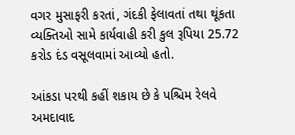વગર મુસાફરી કરતાં, ગંદકી ફેલાવતાં તથા થૂંકતા વ્યક્તિઓ સામે કાર્યવાહી કરી કુલ રૂપિયા 25.72 કરોડ દંડ વસૂલવામાં આવ્યો હતો.

આંકડા પરથી કહીં શકાય છે કે પશ્ચિમ રેલવે અમદાવાદ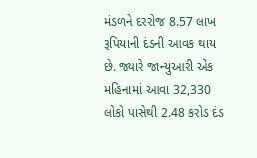મંડળને દરરોજ 8.57 લાખ રૂપિયાની દંડની આવક થાય છે. જ્યારે જાન્યુઆરી એક મહિનામાં આવા 32,330 લોકો પાસેથી 2.48 કરોડ દંડ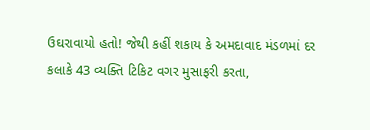ઉઘરાવાયો હતો! જેથી કહીં શકાય કે અમદાવાદ મંડળમાં દર કલાકે 43 વ્યક્તિ ટિકિટ વગર મુસાફરી કરતા,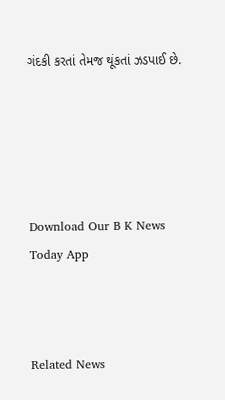ગંદકી કરતાં તેમજ થૂંકતાં ઝડપાઈ છે.





Download Our B K News Today App



Related News